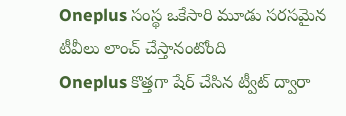Oneplus సంస్థ ఒకేసారి మూడు సరసమైన టీవీలు లాంచ్ చేస్తానంటోంది
Oneplus కొత్తగా షేర్ చేసిన ట్వీట్ ద్వారా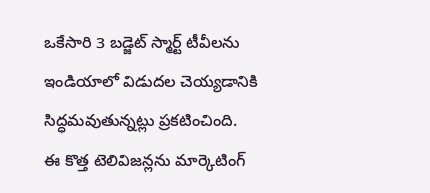ఒకేసారి 3 బడ్జెట్ స్మార్ట్ టీవీలను ఇండియాలో విడుదల చెయ్యడానికి సిద్ధమవుతున్నట్లు ప్రకటించింది.
ఈ కొత్త టెలివిజన్లను మార్కెటింగ్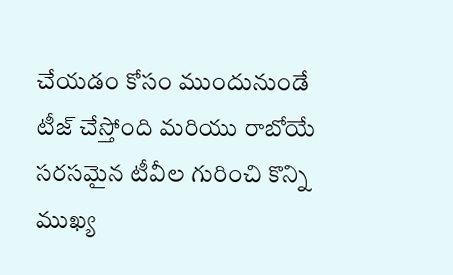చేయడం కోసం ముందునుండే టీజ్ చేస్తోంది మరియు రాబోయే సరసమైన టీవీల గురించి కొన్ని ముఖ్య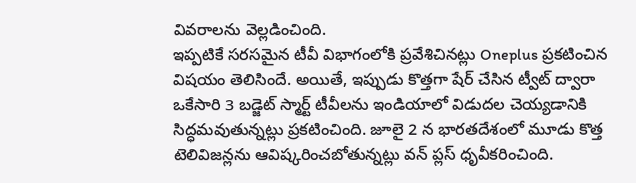వివరాలను వెల్లడించింది.
ఇప్పటికే సరసమైన టీవీ విభాగంలోకి ప్రవేశిచినట్లు Oneplus ప్రకటించిన విషయం తెలిసిందే. అయితే, ఇప్పుడు కొత్తగా షేర్ చేసిన ట్వీట్ ద్వారా ఒకేసారి 3 బడ్జెట్ స్మార్ట్ టీవీలను ఇండియాలో విడుదల చెయ్యడానికి సిద్ధమవుతున్నట్లు ప్రకటించింది. జూలై 2 న భారతదేశంలో మూడు కొత్త టెలివిజన్లను ఆవిష్కరించబోతున్నట్లు వన్ ప్లస్ ధృవీకరించింది.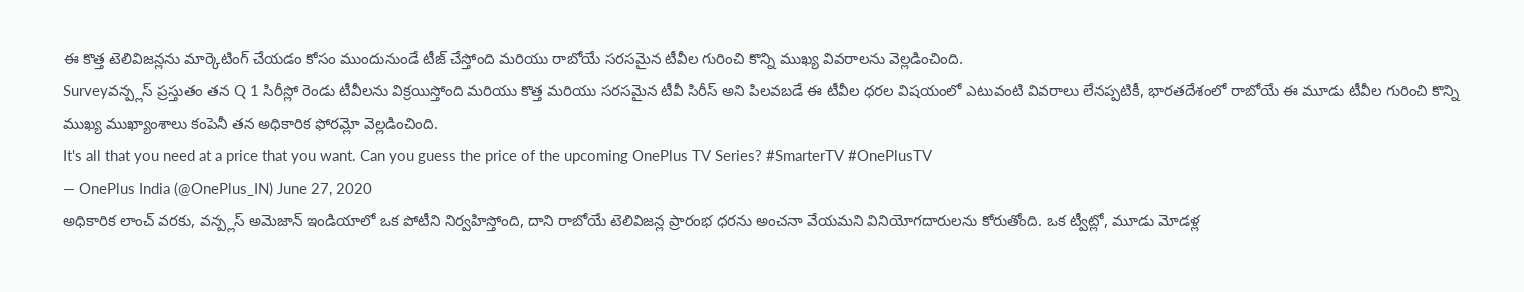ఈ కొత్త టెలివిజన్లను మార్కెటింగ్ చేయడం కోసం ముందునుండే టీజ్ చేస్తోంది మరియు రాబోయే సరసమైన టీవీల గురించి కొన్ని ముఖ్య వివరాలను వెల్లడించింది.
Surveyవన్ప్లస్ ప్రస్తుతం తన Q 1 సిరీస్లో రెండు టీవీలను విక్రయిస్తోంది మరియు కొత్త మరియు సరసమైన టీవీ సిరీస్ అని పిలవబడే ఈ టీవీల ధరల విషయంలో ఎటువంటి వివరాలు లేనప్పటికీ, భారతదేశంలో రాబోయే ఈ మూడు టీవీల గురించి కొన్ని ముఖ్య ముఖ్యాంశాలు కంపెనీ తన అధికారిక ఫోరమ్లో వెల్లడించింది.
It's all that you need at a price that you want. Can you guess the price of the upcoming OnePlus TV Series? #SmarterTV #OnePlusTV
— OnePlus India (@OnePlus_IN) June 27, 2020
అధికారిక లాంచ్ వరకు, వన్ప్లస్ అమెజాన్ ఇండియాలో ఒక పోటీని నిర్వహిస్తోంది, దాని రాబోయే టెలివిజన్ల ప్రారంభ ధరను అంచనా వేయమని వినియోగదారులను కోరుతోంది. ఒక ట్వీట్లో, మూడు మోడళ్ల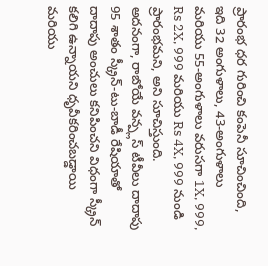ప్రారంభ ధర గురించి కంపెనీ సూచించింది, ఇది 32 అంగుళాలు, 43-అంగుళాలు మరియు 55-అంగుళాలు వరుసగా 1X, 999, Rs 2X, 999 మరియు Rs 4X, 999 నుండి ప్రారంభమని, అని సూచిస్తుంది.
అదనంగా, రాబోయే వన్ప్లస్ టీవీలు దాదాపు 95 శాతం స్క్రీన్-టు-బాడీ రేషియాతో దాదాపు అంచులు కనిపించని విధంగా స్క్రీన్ కలిగి ఉన్నాయని ధృవీకరించబడ్డాయి మరియు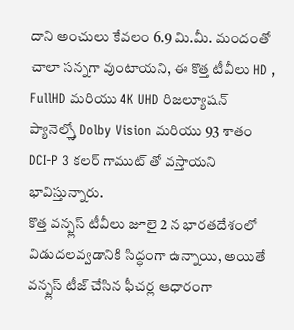దాని అంచులు కేవలం 6.9 మి.మీ. మందంతో చాలా సన్నగా వుంటాయని, ఈ కొత్త టీవీలు HD , FullHD మరియు 4K UHD రిజల్యూషన్ ప్యానెల్స్తో Dolby Vision మరియు 93 శాతం DCI-P 3 కలర్ గాముట్ తో వస్తాయని భావిస్తున్నారు.
కొత్త వన్ప్లస్ టీవీలు జూలై 2 న భారతదేశంలో విడుదలవ్వడానికి సిద్ధంగా ఉన్నాయి, అయితే వన్ప్లస్ టీజ్ చేసిన ఫీచర్ల ఆధారంగా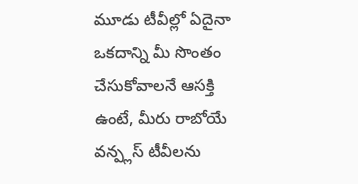మూడు టీవీల్లో ఏదైనా ఒకదాన్ని మీ సొంతం చేసుకోవాలనే ఆసక్తి ఉంటే, మీరు రాబోయే వన్ప్లస్ టీవీలను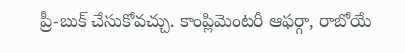ప్రీ-బుక్ చేసుకోవచ్చు. కాంప్లిమెంటరీ ఆఫర్గా, రాబోయే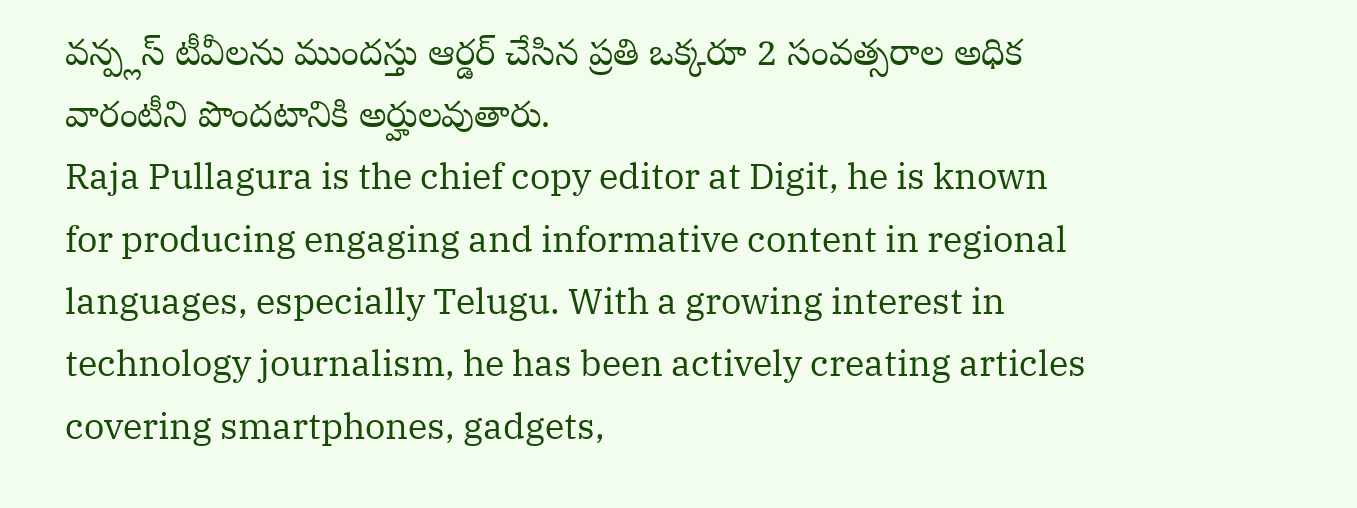వన్ప్లస్ టీవీలను ముందస్తు ఆర్డర్ చేసిన ప్రతి ఒక్కరూ 2 సంవత్సరాల అధిక వారంటీని పొందటానికి అర్హులవుతారు.
Raja Pullagura is the chief copy editor at Digit, he is known for producing engaging and informative content in regional languages, especially Telugu. With a growing interest in technology journalism, he has been actively creating articles covering smartphones, gadgets,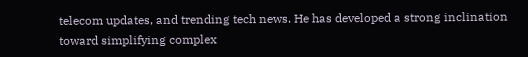telecom updates, and trending tech news. He has developed a strong inclination toward simplifying complex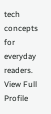tech concepts for everyday readers. View Full Profile